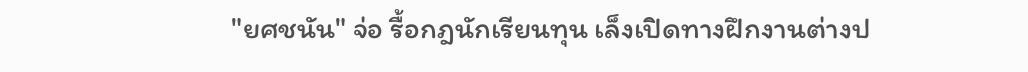"ยศชนัน" จ่อ รื้อกฎนักเรียนทุน เล็งเปิดทางฝึกงานต่างป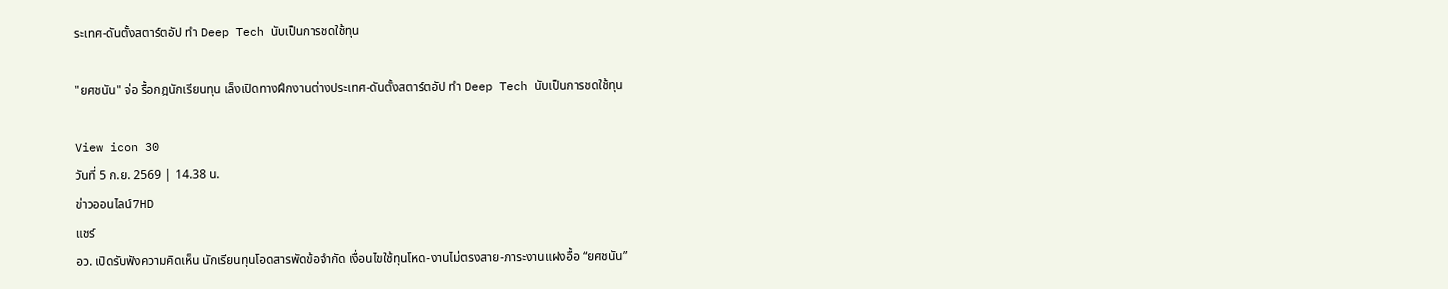ระเทศ-ดันตั้งสตาร์ตอัป ทำ Deep Tech นับเป็นการชดใช้ทุน

"ยศชนัน" จ่อ รื้อกฎนักเรียนทุน เล็งเปิดทางฝึกงานต่างประเทศ-ดันตั้งสตาร์ตอัป ทำ Deep Tech นับเป็นการชดใช้ทุน

View icon 30
วันที่ 5 ก.ย. 2569 | 14.38 น.
ข่าวออนไลน์7HD
แชร์
อว. เปิดรับฟังความคิดเห็น นักเรียนทุนโอดสารพัดข้อจำกัด เงื่อนไขใช้ทุนโหด-งานไม่ตรงสาย-ภาระงานแฝงอื้อ “ยศชนัน”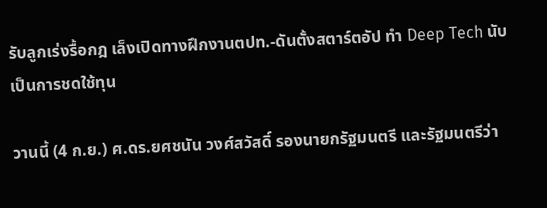รับลูกเร่งรื้อกฎ เล็งเปิดทางฝึกงานตปท.-ดันตั้งสตาร์ตอัป ทำ Deep Tech นับเป็นการชดใช้ทุน

วานนี้ (4 ก.ย.) ศ.ดร.ยศชนัน วงศ์สวัสดิ์ รองนายกรัฐมนตรี และรัฐมนตรีว่า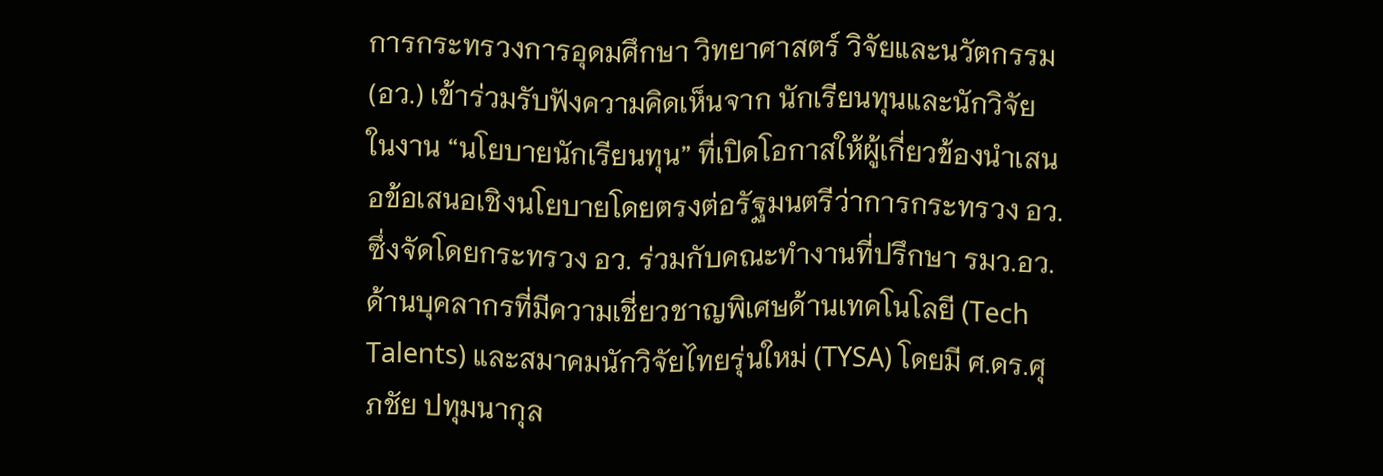การกระทรวงการอุดมศึกษา วิทยาศาสตร์ วิจัยและนวัตกรรม (อว.) เข้าร่วมรับฟังความคิดเห็นจาก นักเรียนทุนและนักวิจัย ในงาน “นโยบายนักเรียนทุน” ที่เปิดโอกาสให้ผู้เกี่ยวข้องนำเสนอข้อเสนอเชิงนโยบายโดยตรงต่อรัฐมนตรีว่าการกระทรวง อว. ซึ่งจัดโดยกระทรวง อว. ร่วมกับคณะทำงานที่ปรึกษา รมว.อว. ด้านบุคลากรที่มีความเชี่ยวชาญพิเศษด้านเทคโนโลยี (Tech Talents) และสมาคมนักวิจัยไทยรุ่นใหม่ (TYSA) โดยมี ศ.ดร.ศุภชัย ปทุมนากุล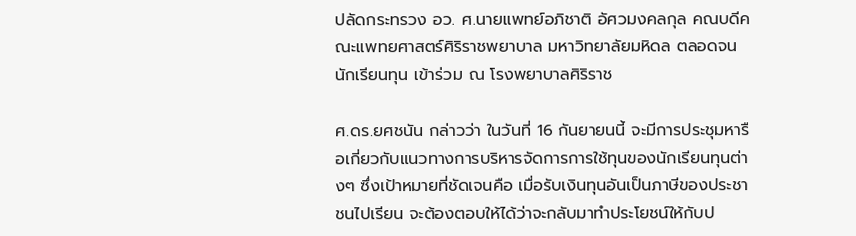ปลัดกระทรวง อว. ศ.นายแพทย์อภิชาติ อัศวมงคลกุล คณบดีคณะแพทยศาสตร์ศิริราชพยาบาล มหาวิทยาลัยมหิดล ตลอดจนนักเรียนทุน เข้าร่วม ณ โรงพยาบาลศิริราช

ศ.ดร.ยศชนัน กล่าวว่า ในวันที่ 16 กันยายนนี้ จะมีการประชุมหารือเกี่ยวกับแนวทางการบริหารจัดการการใช้ทุนของนักเรียนทุนต่างๆ ซึ่งเป้าหมายที่ชัดเจนคือ เมื่อรับเงินทุนอันเป็นภาษีของประชาชนไปเรียน จะต้องตอบให้ได้ว่าจะกลับมาทำประโยชน์ให้กับป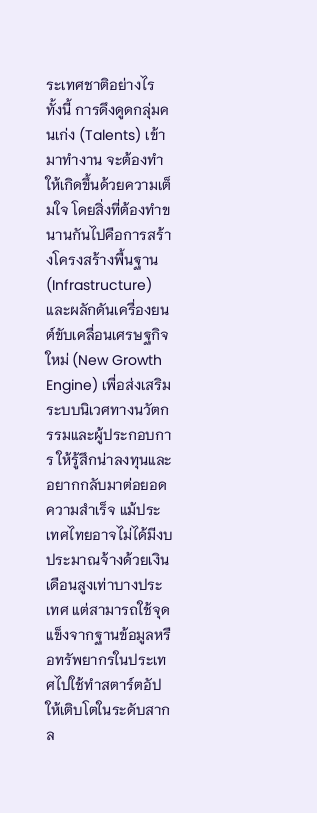ระเทศชาติอย่างไร ทั้งนี้ การดึงดูดกลุ่มคนเก่ง (Talents) เข้ามาทำงาน จะต้องทำให้เกิดขึ้นด้วยความเต็มใจ โดยสิ่งที่ต้องทำขนานกันไปคือการสร้างโครงสร้างพื้นฐาน (Infrastructure) และผลักดันเครื่องยนต์ขับเคลื่อนเศรษฐกิจใหม่ (New Growth Engine) เพื่อส่งเสริมระบบนิเวศทางนวัตกรรมและผู้ประกอบการ ให้รู้สึกน่าลงทุนและอยากกลับมาต่อยอดความสำเร็จ แม้ประเทศไทยอาจไม่ได้มีงบประมาณจ้างด้วยเงินเดือนสูงเท่าบางประเทศ แต่สามารถใช้จุดแข็งจากฐานข้อมูลหรือทรัพยากรในประเทศไปใช้ทำสตาร์ตอัปให้เติบโตในระดับสากล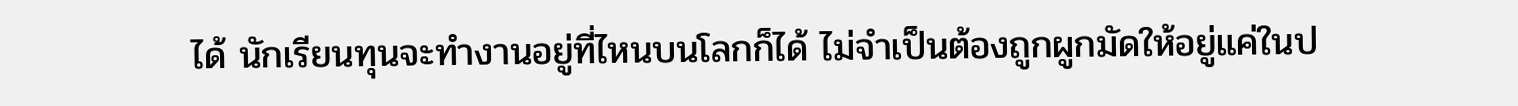ได้ นักเรียนทุนจะทำงานอยู่ที่ไหนบนโลกก็ได้ ไม่จำเป็นต้องถูกผูกมัดให้อยู่แค่ในป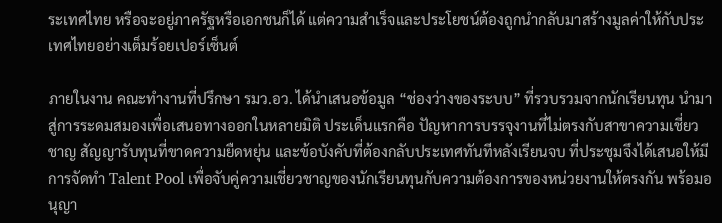ระเทศไทย หรือจะอยู่ภาครัฐหรือเอกชนก็ได้ แต่ความสำเร็จและประโยชน์ต้องถูกนำกลับมาสร้างมูลค่าให้กับประเทศไทยอย่างเต็มร้อยเปอร์เซ็นต์

ภายในงาน คณะทำงานที่ปรึกษา รมว.อว. ได้นำเสนอข้อมูล “ช่องว่างของระบบ” ที่รวบรวมจากนักเรียนทุน นำมาสู่การระดมสมองเพื่อเสนอทางออกในหลายมิติ ประเด็นแรกคือ ปัญหาการบรรจุงานที่ไม่ตรงกับสาขาความเชี่ยวชาญ สัญญารับทุนที่ขาดความยืดหยุ่น และข้อบังคับที่ต้องกลับประเทศทันทีหลังเรียนจบ ที่ประชุมจึงได้เสนอให้มีการจัดทำ Talent Pool เพื่อจับคู่ความเชี่ยวชาญของนักเรียนทุนกับความต้องการของหน่วยงานให้ตรงกัน พร้อมอนุญา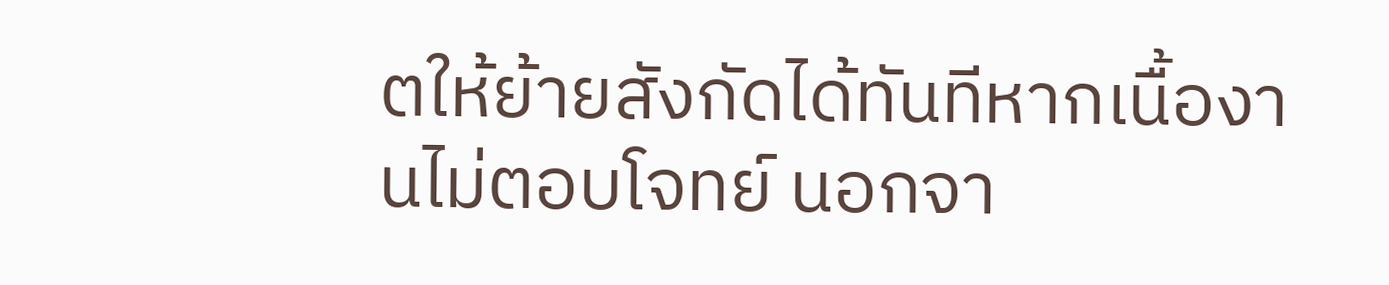ตให้ย้ายสังกัดได้ทันทีหากเนื้องานไม่ตอบโจทย์ นอกจา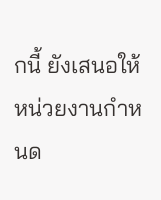กนี้ ยังเสนอให้หน่วยงานกำหนด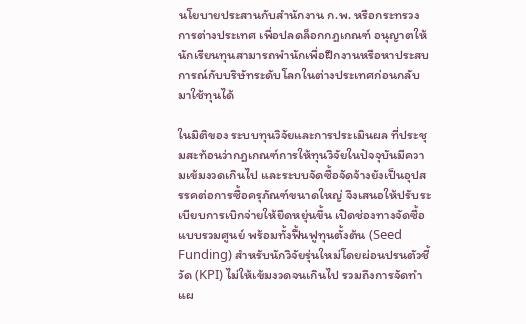นโยบายประสานกับสำนักงาน ก.พ. หรือกระทรวงการต่างประเทศ เพื่อปลดล็อกกฎเกณฑ์ อนุญาตให้นักเรียนทุนสามารถพำนักเพื่อฝึกงานหรือหาประสบการณ์กับบริษัทระดับโลกในต่างประเทศก่อนกลับมาใช้ทุนได้

ในมิติของ ระบบทุนวิจัยและการประเมินผล ที่ประชุมสะท้อนว่ากฎเกณฑ์การให้ทุนวิจัยในปัจจุบันมีความเข้มงวดเกินไป และระบบจัดซื้อจัดจ้างยังเป็นอุปสรรคต่อการซื้อครุภัณฑ์ขนาดใหญ่ จึงเสนอให้ปรับระเบียบการเบิกจ่ายให้ยืดหยุ่นขึ้น เปิดช่องทางจัดซื้อแบบรวมศูนย์ พร้อมทั้งฟื้นฟูทุนตั้งต้น (Seed Funding) สำหรับนักวิจัยรุ่นใหม่โดยผ่อนปรนตัวชี้วัด (KPI) ไม่ให้เข้มงวดจนเกินไป รวมถึงการจัดทำแผ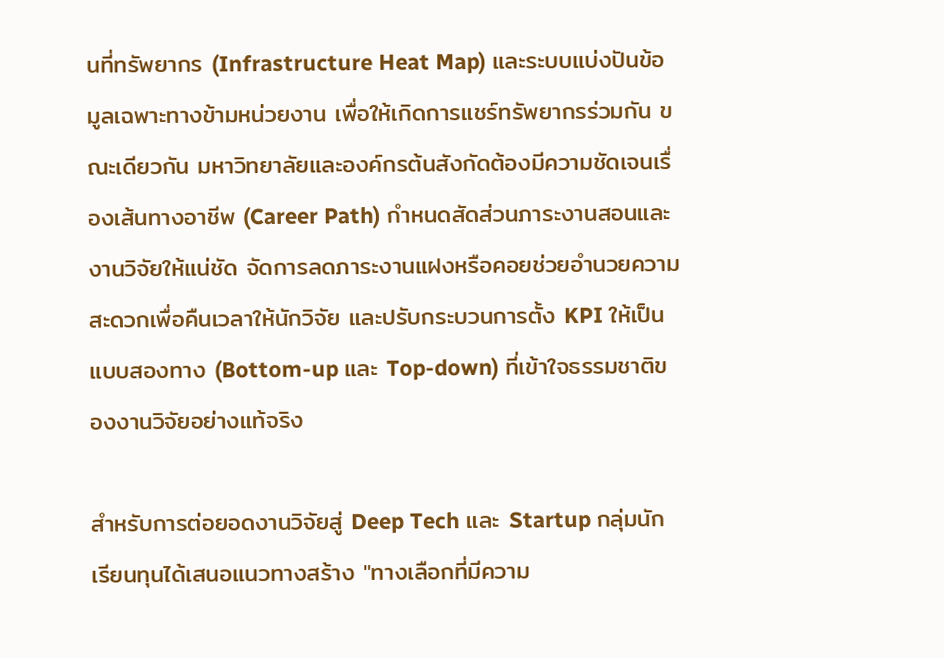นที่ทรัพยากร (Infrastructure Heat Map) และระบบแบ่งปันข้อมูลเฉพาะทางข้ามหน่วยงาน เพื่อให้เกิดการแชร์ทรัพยากรร่วมกัน ขณะเดียวกัน มหาวิทยาลัยและองค์กรต้นสังกัดต้องมีความชัดเจนเรื่องเส้นทางอาชีพ (Career Path) กำหนดสัดส่วนภาระงานสอนและงานวิจัยให้แน่ชัด จัดการลดภาระงานแฝงหรือคอยช่วยอำนวยความสะดวกเพื่อคืนเวลาให้นักวิจัย และปรับกระบวนการตั้ง KPI ให้เป็นแบบสองทาง (Bottom-up และ Top-down) ที่เข้าใจธรรมชาติของงานวิจัยอย่างแท้จริง

สำหรับการต่อยอดงานวิจัยสู่ Deep Tech และ Startup กลุ่มนักเรียนทุนได้เสนอแนวทางสร้าง "ทางเลือกที่มีความ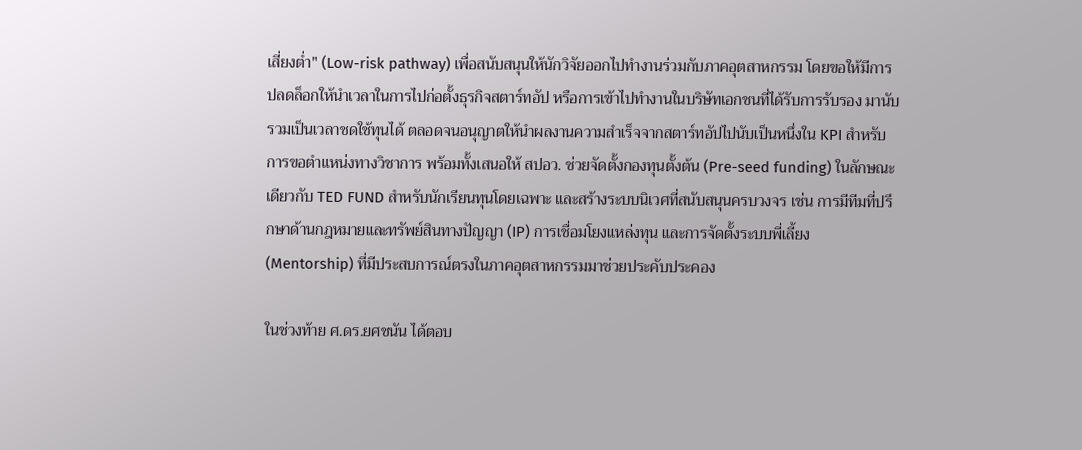เสี่ยงต่ำ" (Low-risk pathway) เพื่อสนับสนุนให้นักวิจัยออกไปทำงานร่วมกับภาคอุตสาหกรรม โดยขอให้มีการปลดล็อกให้นำเวลาในการไปก่อตั้งธุรกิจสตาร์ทอัป หรือการเข้าไปทำงานในบริษัทเอกชนที่ได้รับการรับรอง มานับรวมเป็นเวลาชดใช้ทุนได้ ตลอดจนอนุญาตให้นำผลงานความสำเร็จจากสตาร์ทอัปไปนับเป็นหนึ่งใน KPI สำหรับการขอตำแหน่งทางวิชาการ พร้อมทั้งเสนอให้ สปอว. ช่วยจัดตั้งกองทุนตั้งต้น (Pre-seed funding) ในลักษณะเดียวกับ TED FUND สำหรับนักเรียนทุนโดยเฉพาะ และสร้างระบบนิเวศที่สนับสนุนครบวงจร เช่น การมีทีมที่ปรึกษาด้านกฎหมายและทรัพย์สินทางปัญญา (IP) การเชื่อมโยงแหล่งทุน และการจัดตั้งระบบพี่เลี้ยง (Mentorship) ที่มีประสบการณ์ตรงในภาคอุตสาหกรรมมาช่วยประคับประคอง

ในช่วงท้าย ศ.ดร.ยศชนัน ได้ตอบ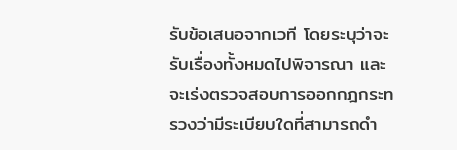รับข้อเสนอจากเวที โดยระบุว่าจะรับเรื่องทั้งหมดไปพิจารณา และจะเร่งตรวจสอบการออกกฎกระทรวงว่ามีระเบียบใดที่สามารถดำ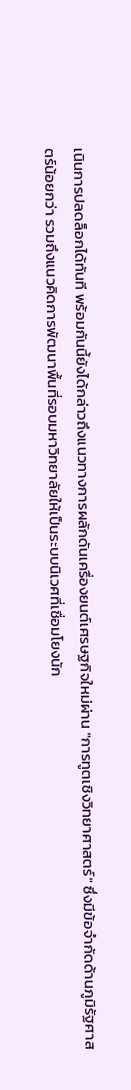เนินการปลดล็อกได้ทันที พร้อมกันนี้ยังได้กล่าวถึงแนวทางการผลักดันเครื่องยนต์เศรษฐกิจใหม่ผ่าน "การทูตเชิงวิทยาศาสตร์" ซึ่งมีข้อจำกัดด้านภูมิรัฐศาสตร์น้อยกว่า รวมถึงแนวคิดการพัฒนาพื้นที่รอบมหาวิทยาลัยให้เป็นระบบนิเวศที่เชื่อมโยงนัก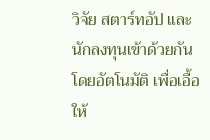วิจัย สตาร์ทอัป และนักลงทุนเข้าด้วยกันโดยอัตโนมัติ เพื่อเอื้อให้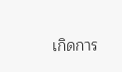เกิดการ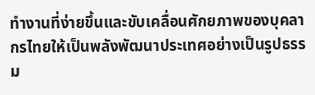ทำงานที่ง่ายขึ้นและขับเคลื่อนศักยภาพของบุคลากรไทยให้เป็นพลังพัฒนาประเทศอย่างเป็นรูปธรรม